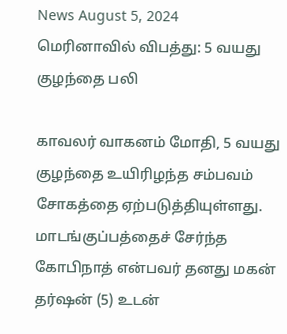News August 5, 2024
மெரினாவில் விபத்து: 5 வயது குழந்தை பலி

காவலர் வாகனம் மோதி, 5 வயது குழந்தை உயிரிழந்த சம்பவம் சோகத்தை ஏற்படுத்தியுள்ளது. மாடங்குப்பத்தைச் சேர்ந்த கோபிநாத் என்பவர் தனது மகன் தர்ஷன் (5) உடன்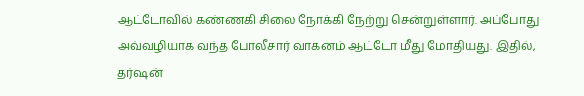ஆட்டோவில் கண்ணகி சிலை நோக்கி நேற்று சென்றுள்ளார். அப்போது அவ்வழியாக வந்த போலீசார் வாகனம் ஆட்டோ மீது மோதியது. இதில், தர்ஷன்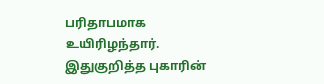பரிதாபமாக உயிரிழந்தார். இதுகுறித்த புகாரின்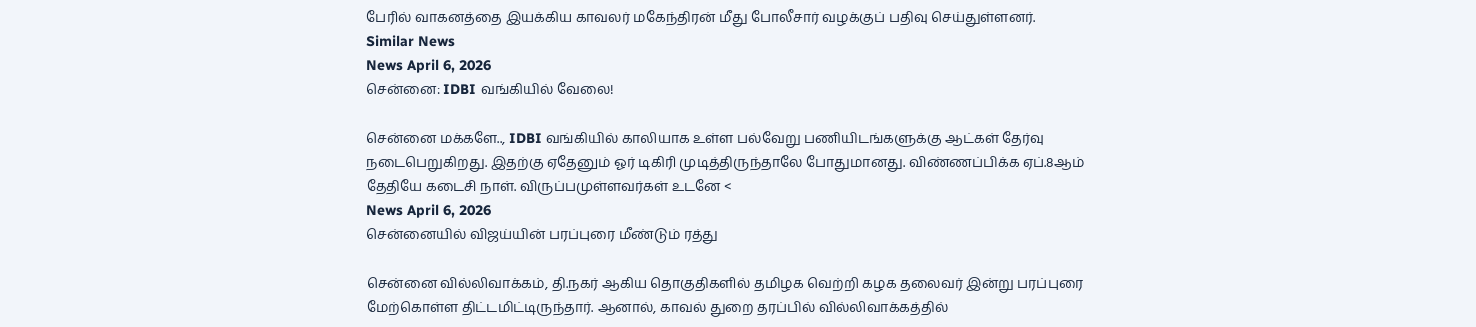பேரில் வாகனத்தை இயக்கிய காவலர் மகேந்திரன் மீது போலீசார் வழக்குப் பதிவு செய்துள்ளனர்.
Similar News
News April 6, 2026
சென்னை: IDBI வங்கியில் வேலை!

சென்னை மக்களே.., IDBI வங்கியில் காலியாக உள்ள பல்வேறு பணியிடங்களுக்கு ஆட்கள் தேர்வு நடைபெறுகிறது. இதற்கு ஏதேனும் ஓர் டிகிரி முடித்திருந்தாலே போதுமானது. விண்ணப்பிக்க ஏப்.8ஆம் தேதியே கடைசி நாள். விருப்பமுள்ளவர்கள் உடனே <
News April 6, 2026
சென்னையில் விஜய்யின் பரப்புரை மீண்டும் ரத்து

சென்னை வில்லிவாக்கம், தி.நகர் ஆகிய தொகுதிகளில் தமிழக வெற்றி கழக தலைவர் இன்று பரப்புரை மேற்கொள்ள திட்டமிட்டிருந்தார். ஆனால், காவல் துறை தரப்பில் வில்லிவாக்கத்தில்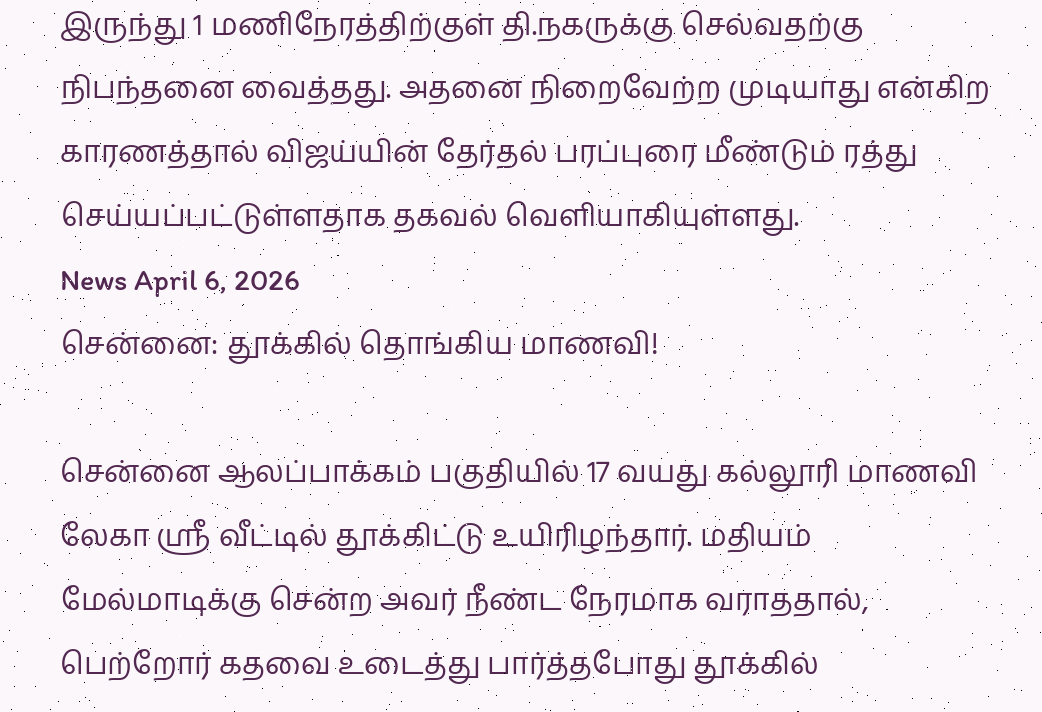இருந்து 1 மணிநேரத்திற்குள் தி.நகருக்கு செல்வதற்கு நிபந்தனை வைத்தது. அதனை நிறைவேற்ற முடியாது என்கிற காரணத்தால் விஜய்யின் தேர்தல் பரப்புரை மீண்டும் ரத்து செய்யப்பட்டுள்ளதாக தகவல் வெளியாகியுள்ளது.
News April 6, 2026
சென்னை: தூக்கில் தொங்கிய மாணவி!

சென்னை ஆலப்பாக்கம் பகுதியில் 17 வயது கல்லூரி மாணவி லேகா ஸ்ரீ வீட்டில் தூக்கிட்டு உயிரிழந்தார். மதியம் மேல்மாடிக்கு சென்ற அவர் நீண்ட நேரமாக வராததால், பெற்றோர் கதவை உடைத்து பார்த்தபோது தூக்கில்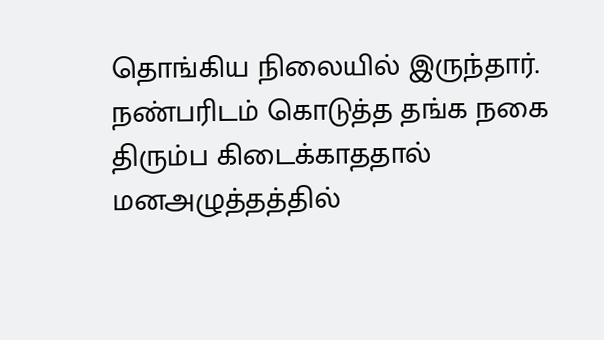தொங்கிய நிலையில் இருந்தார். நண்பரிடம் கொடுத்த தங்க நகை திரும்ப கிடைக்காததால் மனஅழுத்தத்தில்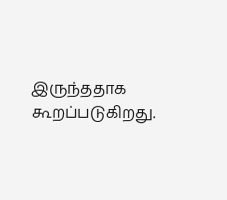இருந்ததாக கூறப்படுகிறது.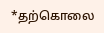*தற்கொலை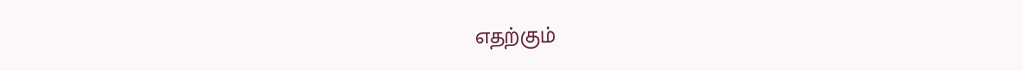எதற்கும்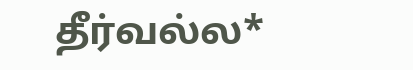தீர்வல்ல*